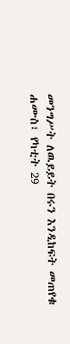መንግሥት ለዉይይት በሩን እንዲከፍት መጠየቁ
ሐሙስ፣ የካቲት 29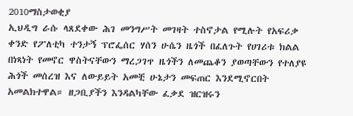2010ማስታወቂያ
ኢህዲግ ራሱ ላጸደቀው ሕገ መንግሥት መገዛት ተስኖታል የሚሉት የአፍሪቃ ቀንድ የፖለቲካ ተንታኝ ፕሮፌሰር ሃሰን ሁሴን ዜጎች በፈለጉት የሀገሪቱ ክልል በነጻነት የመኖር ዋስትናቸውን ማረጋገጥ ዜጎችን ለመጨቆን ያወጣቸውን የተለያዩ ሕጎች መሰረዝ እና ለውይይት አመቺ ሁኔታን መፍጠር እንደሚኖርበት አመልክተዋል። ዘጋቢያችን እንዳልካቸው ፈቃደ ዝርዝሩን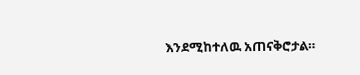እንደሚከተለዉ አጠናቅሮታል።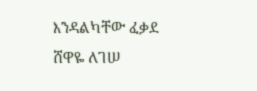እንዳልካቸው ፈቃደ
ሸዋዬ ለገሠ